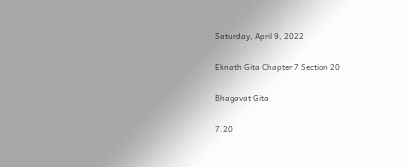Saturday, April 9, 2022

Eknath Gita Chapter 7 Section 20

Bhagavat Gita

7.20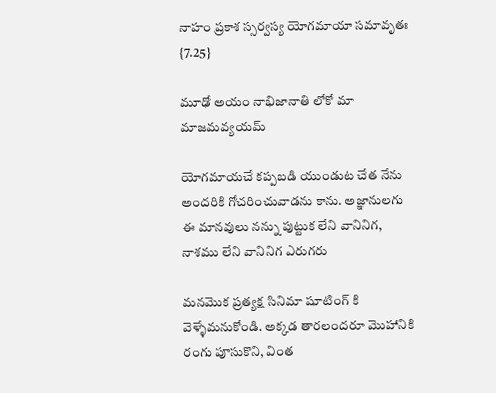నాహం ప్రకాశ స్సర్వస్య యోగమాయా సమావృతః {7.25}

మూఢో అయం నాభిజానాతి లోకో మా మాజమవ్యయమ్

యోగమాయచే కప్పబడి యుండుట చేత నేను అందరికి గోచరించువాడను కాను. అజ్ఞానులగు ఈ మానవులు నన్ను పుట్టుక లేని వానినిగ, నాశము లేని వానినిగ ఎరుగరు

మనమొక ప్రత్యక్ష సినిమా షూటింగ్ కి వెళ్ళేమనుకోండి. అక్కడ తారలందరూ మొహానికి రంగు పూసుకొని, వింత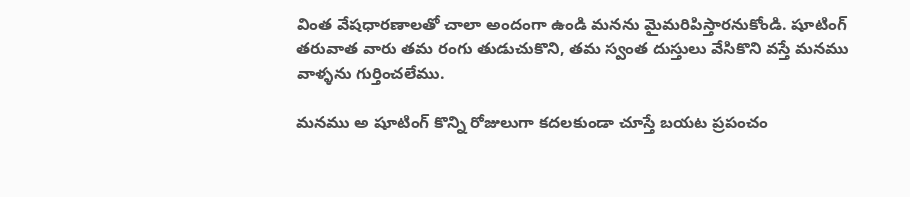వింత వేషధారణాలతో చాలా అందంగా ఉండి మనను మైమరిపిస్తారనుకోండి. షూటింగ్ తరువాత వారు తమ రంగు తుడుచుకొని, తమ స్వంత దుస్తులు వేసికొని వస్తే మనము వాళ్ళను గుర్తించలేము.

మనము అ షూటింగ్ కొన్ని రోజులుగా కదలకుండా చూస్తే బయట ప్రపంచం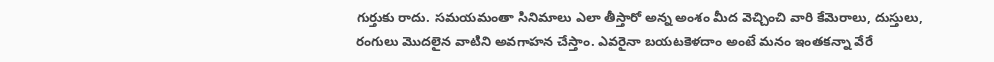గుర్తుకు రాదు. సమయమంతా సినిమాలు ఎలా తీస్తారో అన్న అంశం మీద వెచ్చించి వారి కేమెరాలు, దుస్తులు, రంగులు మొదలైన వాటిని అవగాహన చేస్తాం. ఎవరైనా బయటకెళదాం అంటే మనం ఇంతకన్నా వేరే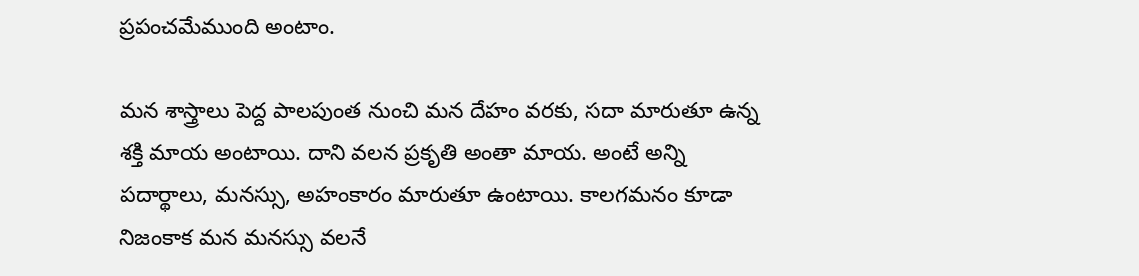ప్రపంచమేముంది అంటాం.

మన శాస్త్రాలు పెద్ద పాలపుంత నుంచి మన దేహం వరకు, సదా మారుతూ ఉన్న శక్తి మాయ అంటాయి. దాని వలన ప్రకృతి అంతా మాయ. అంటే అన్ని పదార్థాలు, మనస్సు, అహంకారం మారుతూ ఉంటాయి. కాలగమనం కూడా నిజంకాక మన మనస్సు వలనే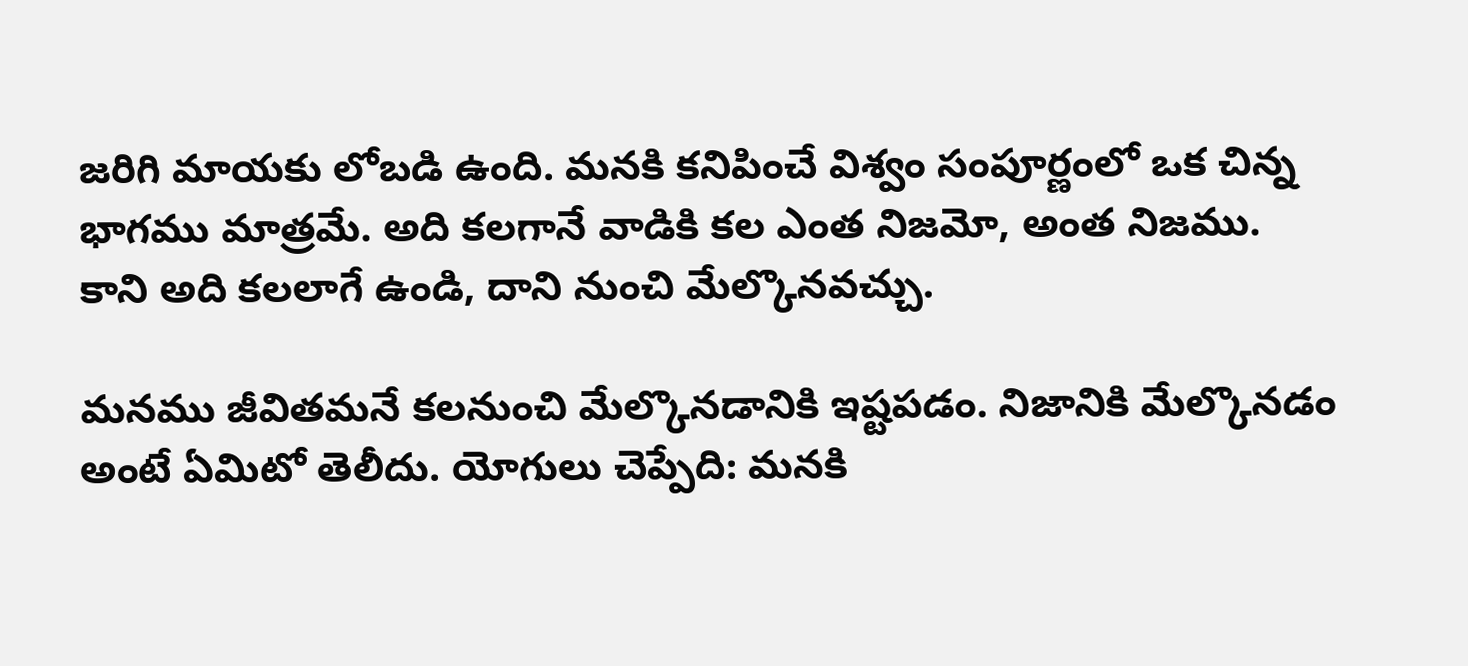జరిగి మాయకు లోబడి ఉంది. మనకి కనిపించే విశ్వం సంపూర్ణంలో ఒక చిన్న భాగము మాత్రమే. అది కలగానే వాడికి కల ఎంత నిజమో, అంత నిజము. కాని అది కలలాగే ఉండి, దాని నుంచి మేల్కొనవచ్చు.

మనము జీవితమనే కలనుంచి మేల్కొనడానికి ఇష్టపడం. నిజానికి మేల్కొనడం అంటే ఏమిటో తెలీదు. యోగులు చెప్పేది: మనకి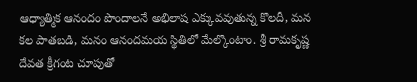ఆధ్యాత్మిక ఆనందం పొందాలనే అభిలాష ఎక్కువవుతున్న కొలదీ, మన కల పాతబడి, మనం ఆనందమయ స్థితిలో మేల్కొంటాం. శ్రీ రామకృష్ణ దేవత క్రీగంట చూపుతో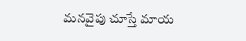మనవైపు చూస్తే మాయ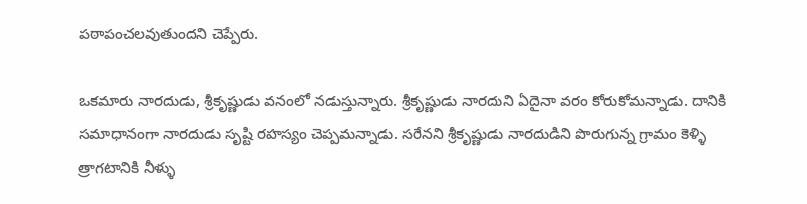పఠాపంచలవుతుందని చెప్పేరు.

ఒకమారు నారదుడు, శ్రీకృష్ణుడు వనంలో నడుస్తున్నారు. శ్రీకృష్ణుడు నారదుని ఏదైనా వరం కోరుకోమన్నాడు. దానికి సమాధానంగా నారదుడు సృష్టి రహస్యం చెప్పమన్నాడు. సరేనని శ్రీకృష్ణుడు నారదుడిని పొరుగున్న గ్రామం కెళ్ళి త్రాగటానికి నీళ్ళు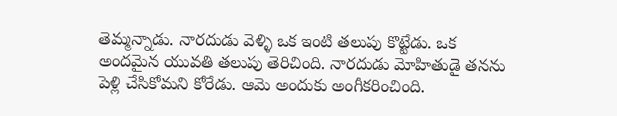తెమ్మన్నాడు. నారదుడు వెళ్ళి ఒక ఇంటి తలుపు కొట్టేడు. ఒక అందమైన యువతి తలుపు తెరిచింది. నారదుడు మోహితుడై తనను పెళ్లి చేసికోమని కోరేడు. ఆమె అందుకు అంగీకరించింది.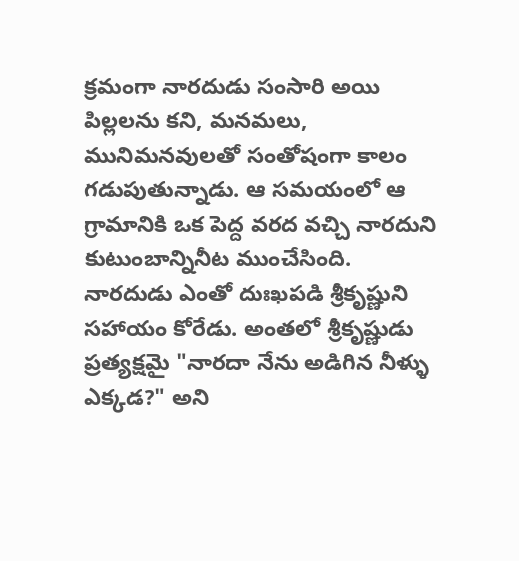క్రమంగా నారదుడు సంసారి అయి పిల్లలను కని, మనమలు, మునిమనవులతో సంతోషంగా కాలం గడుపుతున్నాడు. ఆ సమయంలో ఆ గ్రామానికి ఒక పెద్ద వరద వచ్చి నారదుని కుటుంబాన్నినీట ముంచేసింది. నారదుడు ఎంతో దుఃఖపడి శ్రీకృష్ణుని సహాయం కోరేడు. అంతలో శ్రీకృష్ణుడు ప్రత్యక్షమై "నారదా నేను అడిగిన నీళ్ళు ఎక్కడ?" అని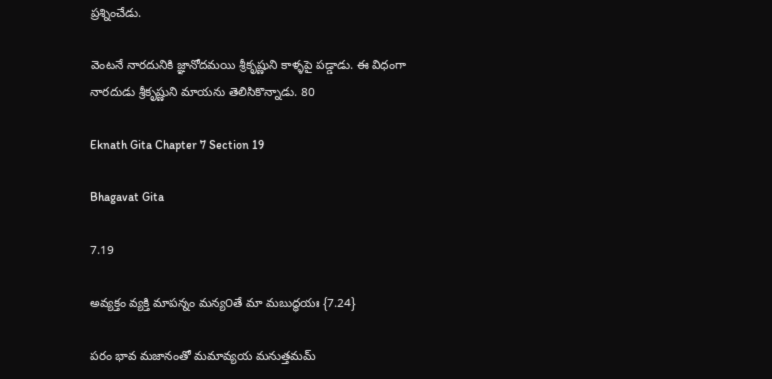ప్రశ్నించేడు.

వెంటనే నారదునికి జ్ఞానోదమయి శ్రీకృష్ణుని కాళ్ళపై పడ్డాడు. ఈ విధంగా నారదుడు శ్రీకృష్ణుని మాయను తెలిసికొన్నాడు. 80

Eknath Gita Chapter 7 Section 19

Bhagavat Gita

7.19

అవ్యక్తం వ్యక్తి మాపన్నం మన్య౦తే మా మబుద్ధయః {7.24}

పరం భావ మజానంతో మమావ్యయ మనుత్తమమ్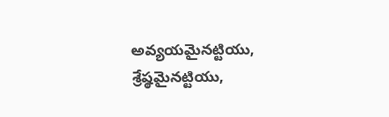అవ్యయమైనట్టియు, శ్రేష్ఠమైనట్టియు,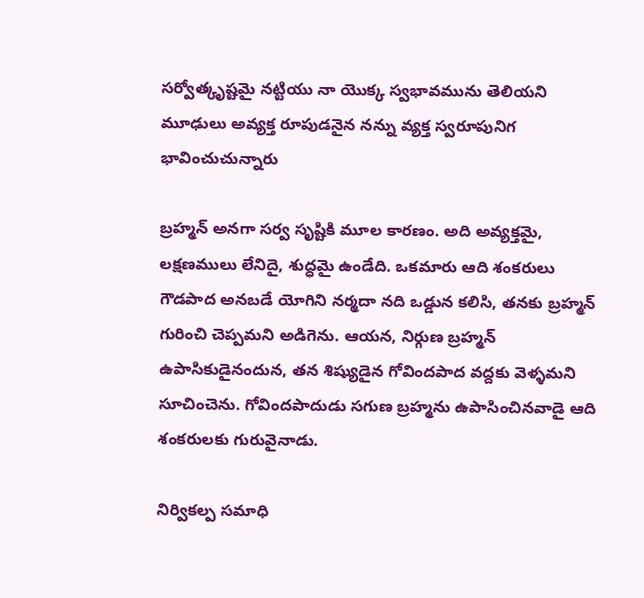సర్వోత్కృష్టమై నట్టియు నా యొక్క స్వభావమును తెలియని మూఢులు అవ్యక్త రూపుడనైన నన్ను వ్యక్త స్వరూపునిగ భావించుచున్నారు

బ్రహ్మన్ అనగా సర్వ సృష్టికి మూల కారణం. అది అవ్యక్తమై, లక్షణములు లేనిదై, శుద్ధమై ఉండేది. ఒకమారు ఆది శంకరులు గౌడపాద అనబడే యోగిని నర్మదా నది ఒడ్డున కలిసి, తనకు బ్రహ్మన్ గురించి చెప్పమని అడిగెను. ఆయన, నిర్గుణ బ్రహ్మన్ ఉపాసికుడైనందున, తన శిష్యుడైన గోవిందపాద వద్దకు వెళ్ళమని సూచించెను. గోవిందపాదుడు సగుణ బ్రహ్మను ఉపాసించినవాడై ఆది శంకరులకు గురువైనాడు.

నిర్వికల్ప సమాధి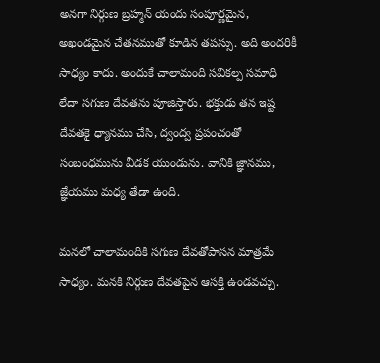అనగా నిర్గుణ బ్రహ్మన్ యందు సంపూర్ణమైన, అఖండమైన చేతనముతో కూడిన తపస్సు. అది అందరికీ సాధ్యం కాదు. అందుకే చాలామంది సవికల్ప సమాధి లేదా సగుణ దేవతను పూజిస్తారు. భక్తుడు తన ఇష్ట దేవతకై ధ్యానము చేసి, ద్వంద్వ ప్రపంచంతో సంబంధమును వీడక యుండును. వానికి జ్ఞానము, జ్ఞేయము మధ్య తేడా ఉంది.

మనలో చాలామందికి సగుణ దేవతోపాసన మాత్రమే సాధ్యం. మనకి నిర్గుణ దేవతపైన ఆసక్తి ఉండవచ్చు.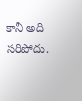కానీ అది సరిపోదు.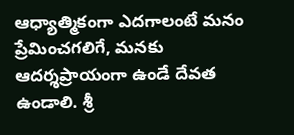ఆధ్యాత్మికంగా ఎదగాలంటే మనం ప్రేమించగలిగే, మనకు ఆదర్శప్రాయంగా ఉండే దేవత ఉండాలి. శ్రీ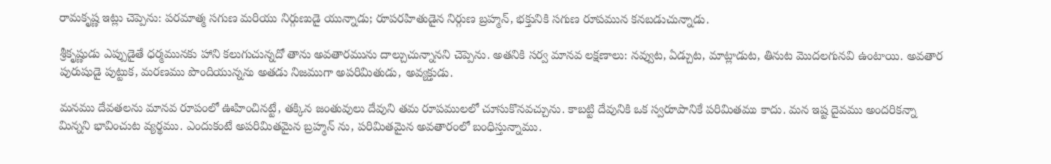రామకృష్ణ ఇట్లు చెప్పెను: పరమాత్మ సగుణ మరియు నిర్గుణుడై యున్నాడు; రూపరహితుడైన నిర్గుణ బ్రహ్మన్, భక్తునికి సగుణ రూపమున కనబడుచున్నాడు.

శ్రీకృష్ణుడు ఎప్పుడైతే ధర్మమునకు హాని కలుగుచున్నదో తాను అవతారమును దాల్చుచున్నానని చెప్పెను. అతనికి సర్వ మానవ లక్షణాలు: నవ్వుట, ఏడ్చుట, మాట్లాడుట, తినుట మొదలగునవి ఉంటాయి. అవతార పురుషుడై పుట్టుక, మరణము పొందియున్నను అతడు నిజముగా అపరిమితుడు, అవ్యక్తుడు.

మనము దేవతలను మానవ రూపంలో ఊహించినట్టే, తక్కిన జంతువులు దేవుని తమ రూపములలో చూసుకొనవచ్చును. కాబట్టి దేవునికి ఒక స్వరూపానికే పరిమితము కాదు. మన ఇష్ట దైవము అందరికన్నా మిన్నని భావించుట వ్యర్థము. ఎందుకంటే అపరిమితమైన బ్రహ్మన్ ను, పరిమితమైన అవతారంలో బంధిస్తున్నాము.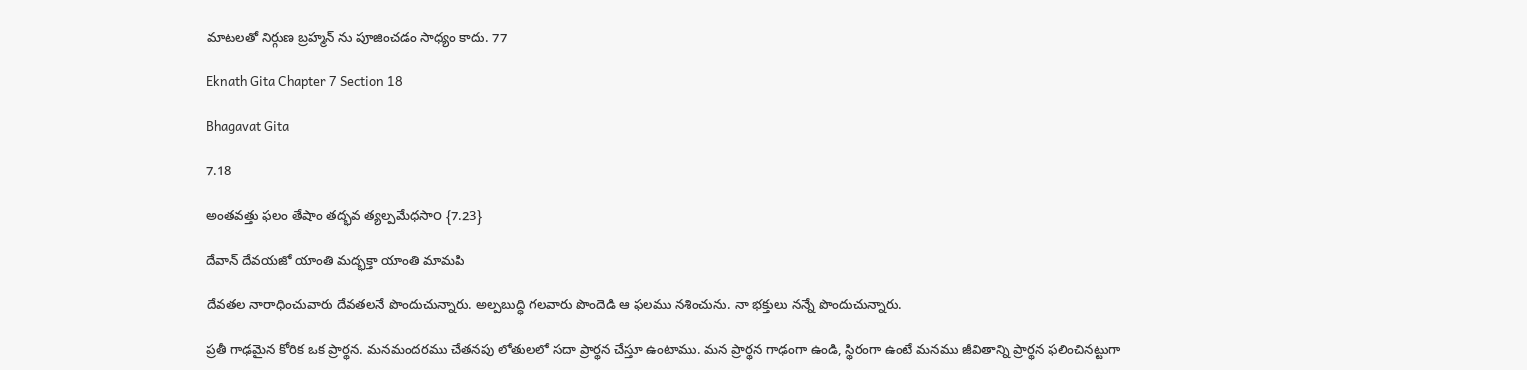మాటలతో నిర్గుణ బ్రహ్మన్ ను పూజించడం సాధ్యం కాదు. 77

Eknath Gita Chapter 7 Section 18

Bhagavat Gita

7.18

అంతవత్తు ఫలం తేషాం తద్భవ త్యల్పమేధసా౦ {7.23}

దేవాన్ దేవయజో యాంతి మద్భక్తా యాంతి మామపి

దేవతల నారాధించువారు దేవతలనే పొందుచున్నారు. అల్పబుద్ధి గలవారు పొందెడి ఆ ఫలము నశించును. నా భక్తులు నన్నే పొందుచున్నారు.

ప్రతీ గాఢమైన కోరిక ఒక ప్రార్థన. మనమందరము చేతనపు లోతులలో సదా ప్రార్థన చేస్తూ ఉంటాము. మన ప్రార్థన గాఢంగా ఉండి, స్థిరంగా ఉంటే మనము జీవితాన్ని ప్రార్థన ఫలించినట్టుగా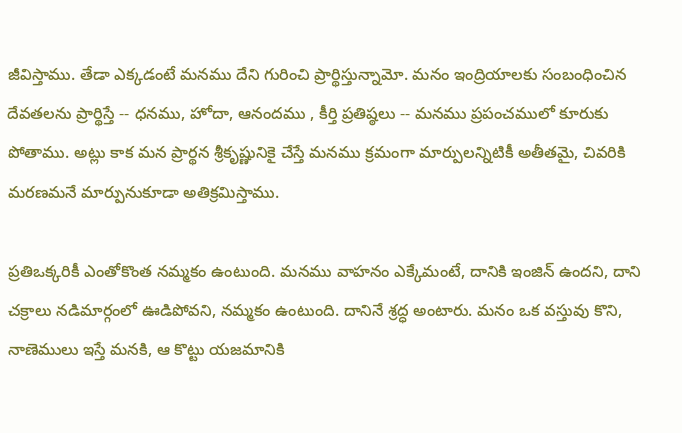జీవిస్తాము. తేడా ఎక్కడంటే మనము దేని గురించి ప్రార్థిస్తున్నామో. మనం ఇంద్రియాలకు సంబంధించిన దేవతలను ప్రార్థిస్తే -- ధనము, హోదా, ఆనందము , కీర్తి ప్రతిష్ఠలు -- మనము ప్రపంచములో కూరుకు పోతాము. అట్లు కాక మన ప్రార్థన శ్రీకృష్ణునికై చేస్తే మనము క్రమంగా మార్పులన్నిటికీ అతీతమై, చివరికి మరణమనే మార్పునుకూడా అతిక్రమిస్తాము.

ప్రతిఒక్కరికీ ఎంతోకొంత నమ్మకం ఉంటుంది. మనము వాహనం ఎక్కేమంటే, దానికి ఇంజిన్ ఉందని, దాని చక్రాలు నడిమార్గంలో ఊడిపోవని, నమ్మకం ఉంటుంది. దానినే శ్రద్ధ అంటారు. మనం ఒక వస్తువు కొని, నాణెములు ఇస్తే మనకి, ఆ కొట్టు యజమానికి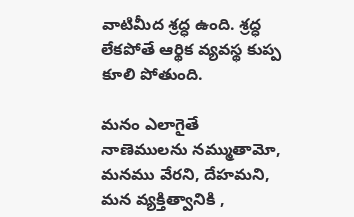వాటిమీద శ్రద్ధ ఉంది. శ్రద్ధ లేకపోతే ఆర్థిక వ్యవస్థ కుప్ప కూలి పోతుంది.

మనం ఎలాగైతే నాణెములను నమ్ముతామో, మనము వేరని, దేహమని, మన వ్యక్తిత్వానికి ,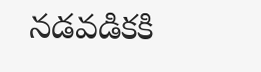నడవడికకి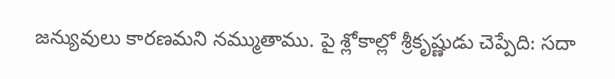జన్యువులు కారణమని నమ్ముతాము. పై శ్లోకాల్లో శ్రీకృష్ణుడు చెప్పేది: సదా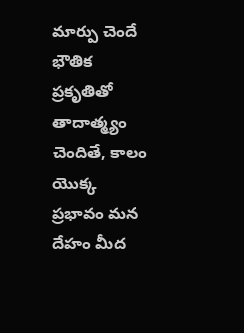మార్పు చెందే భౌతిక ప్రకృతితో తాదాత్మ్యం చెందితే, కాలం యొక్క ప్రభావం మన దేహం మీద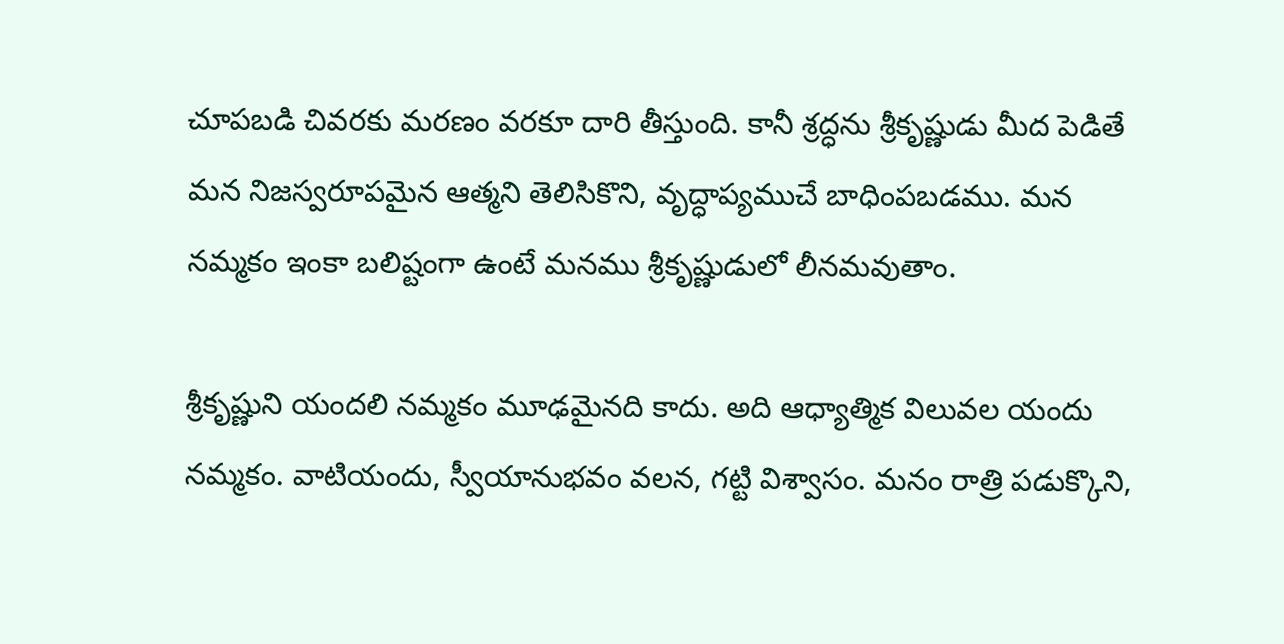చూపబడి చివరకు మరణం వరకూ దారి తీస్తుంది. కానీ శ్రద్ధను శ్రీకృష్ణుడు మీద పెడితే మన నిజస్వరూపమైన ఆత్మని తెలిసికొని, వృద్ధాప్యముచే బాధింపబడము. మన నమ్మకం ఇంకా బలిష్టంగా ఉంటే మనము శ్రీకృష్ణుడులో లీనమవుతాం.

శ్రీకృష్ణుని యందలి నమ్మకం మూఢమైనది కాదు. అది ఆధ్యాత్మిక విలువల యందు నమ్మకం. వాటియందు, స్వీయానుభవం వలన, గట్టి విశ్వాసం. మనం రాత్రి పడుక్కొని,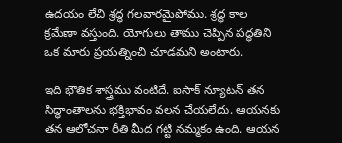ఉదయం లేచి శ్రద్ధ గలవారమైపోము. శ్రద్ధ కాల క్రమేణా వస్తుంది. యోగులు తాము చెప్పిన పద్ధతిని ఒక మారు ప్రయత్నించి చూడమని అంటారు.

ఇది భౌతిక శాస్త్రము వంటిదే. ఐసాక్ న్యూటన్ తన సిద్ధాంతాలను భక్తిభావం వలన చేయలేదు. ఆయనకు తన ఆలోచనా రీతి మీద గట్టి నమ్మకం ఉంది. ఆయన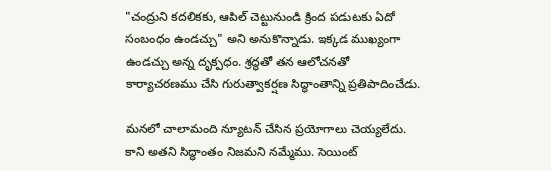"చంద్రుని కదలికకు, ఆపిల్ చెట్టునుండి క్రింద పడుటకు ఏదో సంబంధం ఉండచ్చు" అని అనుకొన్నాడు. ఇక్కడ ముఖ్యంగా ఉండచ్చు అన్న దృక్పధం. శ్రద్ధతో తన ఆలోచనతో కార్యాచరణము చేసి గురుత్వాకర్షణ సిద్ధాంతాన్ని ప్రతిపాదించేడు.

మనలో చాలామంది న్యూటన్ చేసిన ప్రయోగాలు చెయ్యలేదు. కాని అతని సిద్ధాంతం నిజమని నమ్మేము. సెయింట్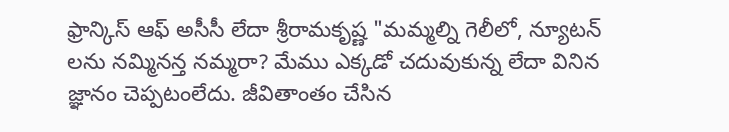ఫ్రాన్కిస్ ఆఫ్ అసీసీ లేదా శ్రీరామకృష్ణ "మమ్మల్ని గెలీలో, న్యూటన్ లను నమ్మినన్త నమ్మరా? మేము ఎక్కడో చదువుకున్న లేదా వినిన జ్ఞానం చెప్పటంలేదు. జీవితాంతం చేసిన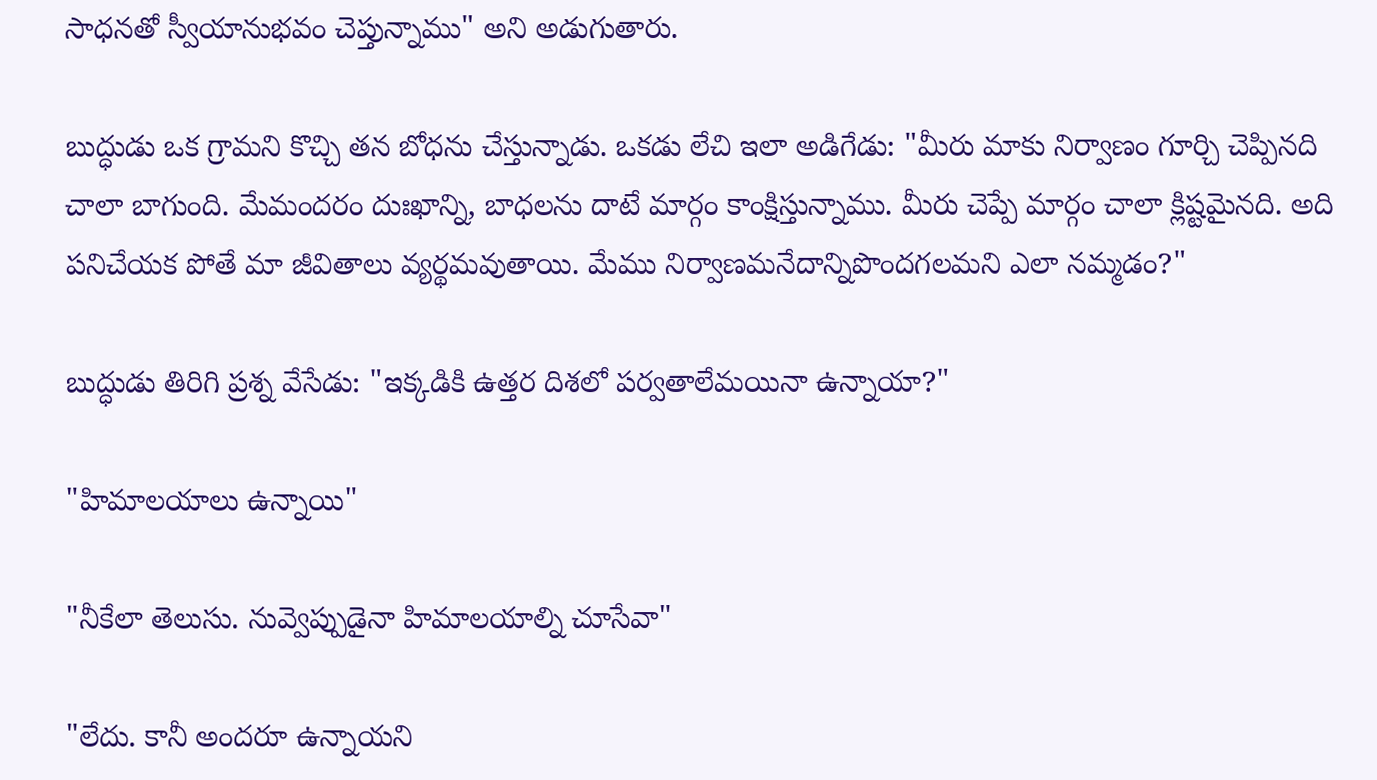సాధనతో స్వీయానుభవం చెప్తున్నాము" అని అడుగుతారు.

బుద్ధుడు ఒక గ్రామని కొచ్చి తన బోధను చేస్తున్నాడు. ఒకడు లేచి ఇలా అడిగేడు: "మీరు మాకు నిర్వాణం గూర్చి చెప్పినది చాలా బాగుంది. మేమందరం దుఃఖాన్ని, బాధలను దాటే మార్గం కాంక్షిస్తున్నాము. మీరు చెప్పే మార్గం చాలా క్లిష్టమైనది. అది పనిచేయక పోతే మా జీవితాలు వ్యర్థమవుతాయి. మేము నిర్వాణమనేదాన్నిపొందగలమని ఎలా నమ్మడం?"

బుద్ధుడు తిరిగి ప్రశ్న వేసేడు: "ఇక్కడికి ఉత్తర దిశలో పర్వతాలేమయినా ఉన్నాయా?"

"హిమాలయాలు ఉన్నాయి"

"నీకేలా తెలుసు. నువ్వెప్పుడైనా హిమాలయాల్ని చూసేవా"

"లేదు. కానీ అందరూ ఉన్నాయని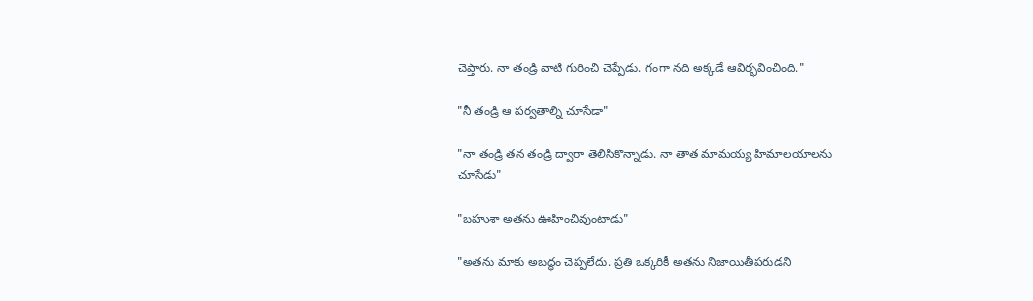చెప్తారు. నా తండ్రి వాటి గురించి చెప్పేడు. గంగా నది అక్కడే ఆవిర్భవించింది."

"నీ తండ్రి ఆ పర్వతాల్ని చూసేడా"

"నా తండ్రి తన తండ్రి ద్వారా తెలిసికొన్నాడు. నా తాత మామయ్య హిమాలయాలను చూసేడు"

"బహుశా అతను ఊహించివుంటాడు"

"అతను మాకు అబద్ధం చెప్పలేదు. ప్రతి ఒక్కరికీ అతను నిజాయితీపరుడని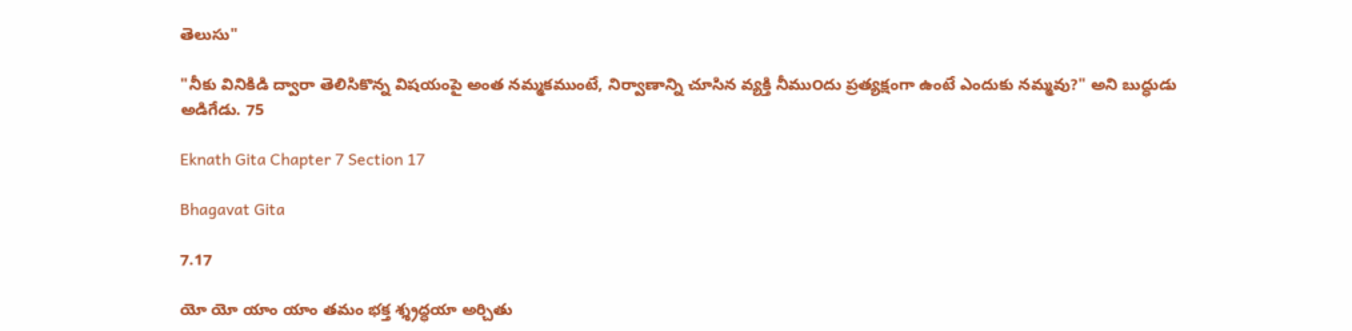తెలుసు"

"నీకు వినికిడి ద్వారా తెలిసికొన్న విషయంపై అంత నమ్మకముంటే, నిర్వాణాన్ని చూసిన వ్యక్తి నీము౦దు ప్రత్యక్షంగా ఉంటే ఎందుకు నమ్మవు?" అని బుద్ధుడు అడిగేడు. 75

Eknath Gita Chapter 7 Section 17

Bhagavat Gita

7.17

యో యో యాం యాం తమం భక్త శ్శ్రద్ధయా అర్చితు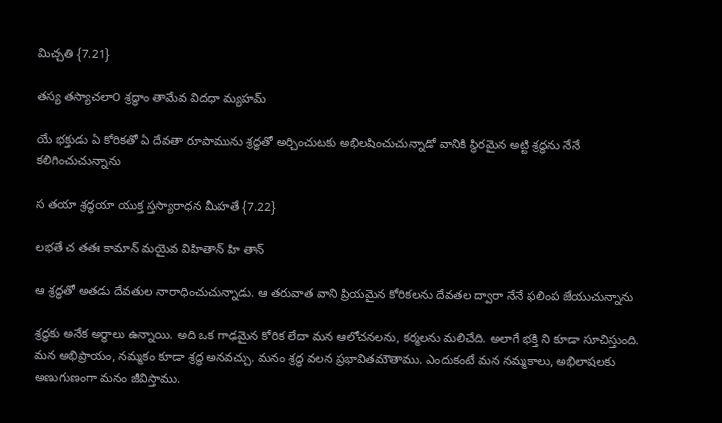మిచ్చతి {7.21}

తస్య తస్యాచలా౦ శ్రద్ధాం తామేవ విదధా మ్యహమ్

యే భక్తుడు ఏ కోరికతో ఏ దేవతా రూపామును శ్రద్ధతో అర్చించుటకు అభిలషించుచున్నాడో వానికి స్థిరమైన అట్టి శ్రద్ధను నేనే కలిగించుచున్నాను

స తయా శ్రద్ధయా యుక్త స్తస్యారాధన మీహతే {7.22}

లభతే చ తతః కామాన్ మయైవ విహితాన్ హి తాన్

ఆ శ్రద్ధతో అతడు దేవతుల నారాధించుచున్నాడు. ఆ తరువాత వాని ప్రియమైన కోరికలను దేవతల ద్వారా నేనే ఫలింప జేయుచున్నాను

శ్రద్ధకు అనేక అర్థాలు ఉన్నాయి. అది ఒక గాఢమైన కోరిక లేదా మన ఆలోచనలను, కర్మలను మలిచేది. అలాగే భక్తి ని కూడా సూచిస్తుంది. మన అభిప్రాయం, నమ్మకం కూడా శ్రద్ధ అనవచ్చు. మనం శ్రద్ధ వలన ప్రభావితమౌతాము. ఎందుకంటే మన నమ్మకాలు, అభిలాషలకు అణుగుణంగా మనం జీవిస్తాము.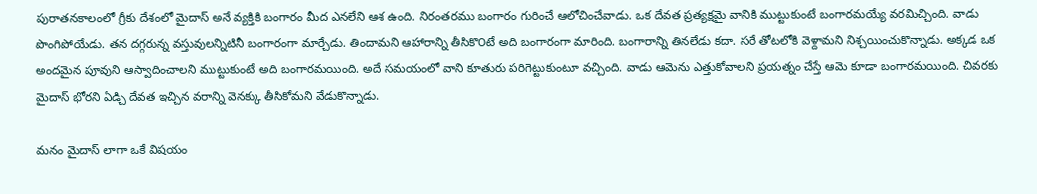పురాతనకాలంలో గ్రీకు దేశంలో మైదాస్ అనే వ్యక్తికి బంగారం మీద ఎనలేని ఆశ ఉంది. నిరంతరము బంగారం గురించే ఆలోచించేవాడు. ఒక దేవత ప్రత్యక్షమై వానికి ముట్టుకుంటే బంగారమయ్యే వరమిచ్చింది. వాడు పొంగిపోయేడు. తన దగ్గరున్న వస్తువులన్నిటినీ బంగారంగా మార్చేడు. తిందామని ఆహారాన్ని తీసికొ౦టే అది బంగారంగా మారింది. బంగారాన్ని తినలేడు కదా. సరే తోటలోకి వెళ్దామని నిశ్చయించుకొన్నాడు. అక్కడ ఒక అందమైన పూవుని ఆస్వాదించాలని ముట్టుకుంటే అది బంగారమయింది. అదే సమయంలో వాని కూతురు పరిగెట్టుకుంటూ వచ్చింది. వాడు ఆమెను ఎత్తుకోవాలని ప్రయత్నం చేస్తే ఆమె కూడా బంగారమయింది. చివరకు మైదాస్ భోరని ఏడ్చి దేవత ఇచ్చిన వరాన్ని వెనక్కు తీసికోమని వేడుకొన్నాడు.

మనం మైదాస్ లాగా ఒకే విషయం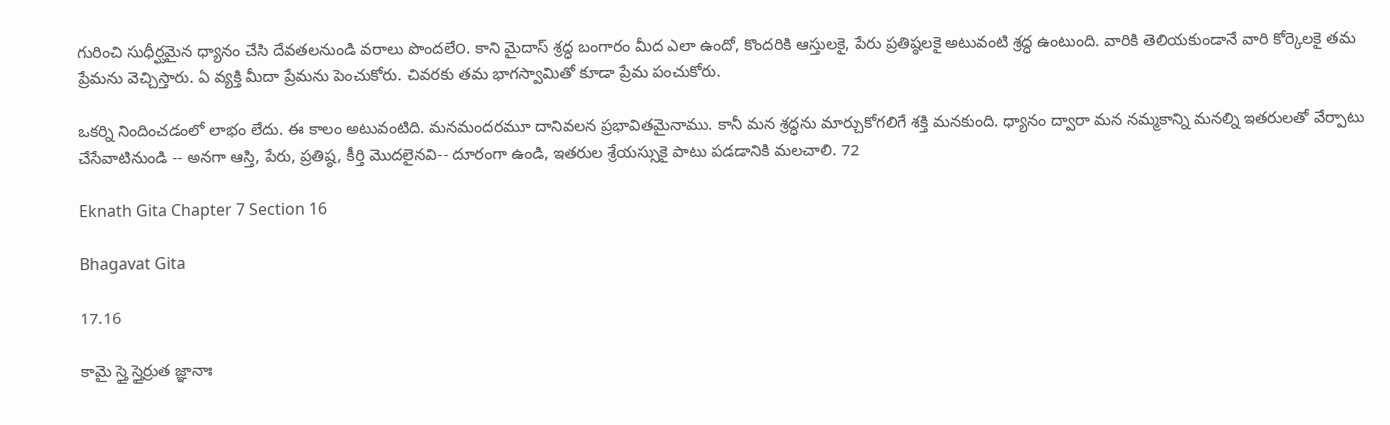గురించి సుధీర్ఘమైన ధ్యానం చేసి దేవతలనుండి వరాలు పొందలే౦. కాని మైదాస్ శ్రద్ధ బంగారం మీద ఎలా ఉందో, కొందరికి ఆస్తులకై, పేరు ప్రతిష్ఠలకై అటువంటి శ్రద్ధ ఉంటుంది. వారికి తెలియకుండానే వారి కోర్కెలకై తమ ప్రేమను వెచ్చిస్తారు. ఏ వ్యక్తి మీదా ప్రేమను పెంచుకోరు. చివరకు తమ భాగస్వామితో కూడా ప్రేమ పంచుకోరు.

ఒకర్ని నిందించడంలో లాభం లేదు. ఈ కాలం అటువంటిది. మనమందరమూ దానివలన ప్రభావితమైనాము. కానీ మన శ్రద్ధను మార్చుకోగలిగే శక్తి మనకుంది. ధ్యానం ద్వారా మన నమ్మకాన్ని మనల్ని ఇతరులతో వేర్పాటు చేసేవాటినుండి -- అనగా ఆస్తి, పేరు, ప్రతిష్ఠ, కీర్తి మొదలైనవి-- దూరంగా ఉండి, ఇతరుల శ్రేయస్సుకై పాటు పడడానికి మలచాలి. 72

Eknath Gita Chapter 7 Section 16

Bhagavat Gita

17.16

కామై స్తై స్తైర్రుత జ్ఞానాః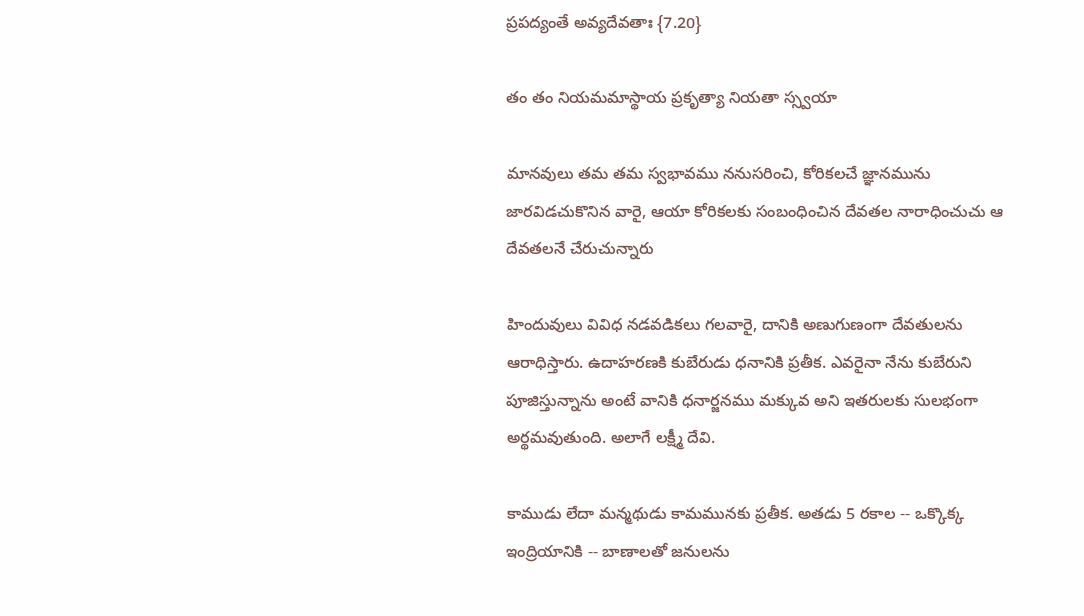ప్రపద్యంతే అవ్యదేవతాః {7.20}

తం తం నియమమాస్థాయ ప్రకృత్యా నియతా స్స్వయా

మానవులు తమ తమ స్వభావము ననుసరించి, కోరికలచే జ్ఞానమును జారవిడచుకొనిన వారై, ఆయా కోరికలకు సంబంధించిన దేవతల నారాధించుచు ఆ దేవతలనే చేరుచున్నారు

హిందువులు వివిధ నడవడికలు గలవారై, దానికి అణుగుణంగా దేవతులను ఆరాధిస్తారు. ఉదాహరణకి కుబేరుడు ధనానికి ప్రతీక. ఎవరైనా నేను కుబేరుని పూజిస్తున్నాను అంటే వానికి ధనార్జనము మక్కువ అని ఇతరులకు సులభంగా అర్థమవుతుంది. అలాగే లక్ష్మీ దేవి.

కాముడు లేదా మన్మథుడు కామమునకు ప్రతీక. అతడు 5 రకాల -- ఒక్కొక్క ఇంద్రియానికి -- బాణాలతో జనులను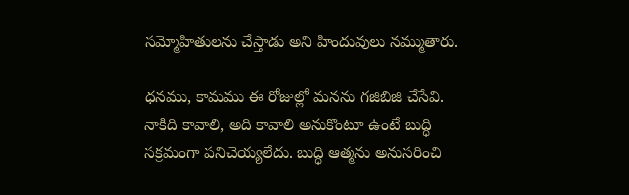సమ్మోహితులను చేస్తాడు అని హిందువులు నమ్ముతారు.

ధనము, కామము ఈ రోజుల్లో మనను గజిబిజి చేసేవి. నాకిది కావాలి, అది కావాలి అనుకొంటూ ఉంటే బుద్ధి సక్రమంగా పనిచెయ్యలేదు. బుద్ధి ఆత్మను అనుసరించి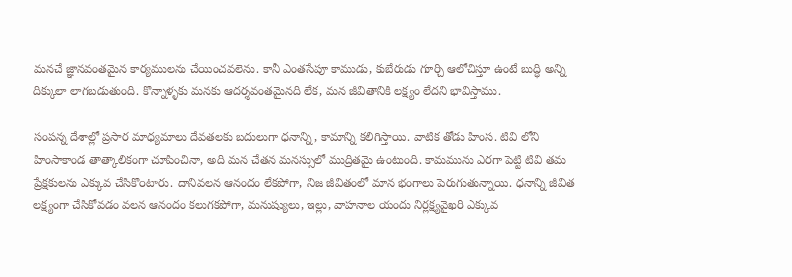మనచే జ్ఞానవంతమైన కార్యములను చేయించవలెను. కానీ ఎంతసేపూ కాముడు, కుబేరుడు గూర్చి ఆలోచిస్తూ ఉంటే బుద్ధి అన్ని దిక్కులా లాగబడుతుంది. కొన్నాళ్ళకు మనకు ఆదర్శవంతమైనది లేక, మన జీవితానికి లక్ష్యం లేదని భావిస్తాము.

సంపన్న దేశాల్లో ప్రసార మాధ్యమాలు దేవతలకు బదులుగా ధనాన్ని, కామాన్ని కలిగిస్తాయి. వాటిక తోడు హింస. టివి లోని హింసాకాండ తాత్కాలికంగా చూపించినా, అది మన చేతన మనస్సులో ముద్రితమై ఉంటుంది. కామమును ఎరగా పెట్టి టివి తమ ప్రేక్షకులను ఎక్కువ చేసికొ౦టారు. దానివలన ఆనందం లేకపోగా, నిజ జీవితంలో మాన భంగాలు పెరుగుతున్నాయి. ధనాన్ని జీవిత లక్ష్యంగా చేసికోవడం వలన ఆనందం కలుగకపోగా, మనుష్యులు, ఇల్లు, వాహనాల యందు నిర్లక్ష్యవైఖరి ఎక్కువ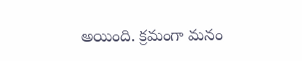అయింది. క్రమంగా మనం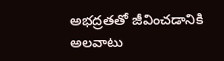అభద్రతతో జీవించడానికి అలవాటు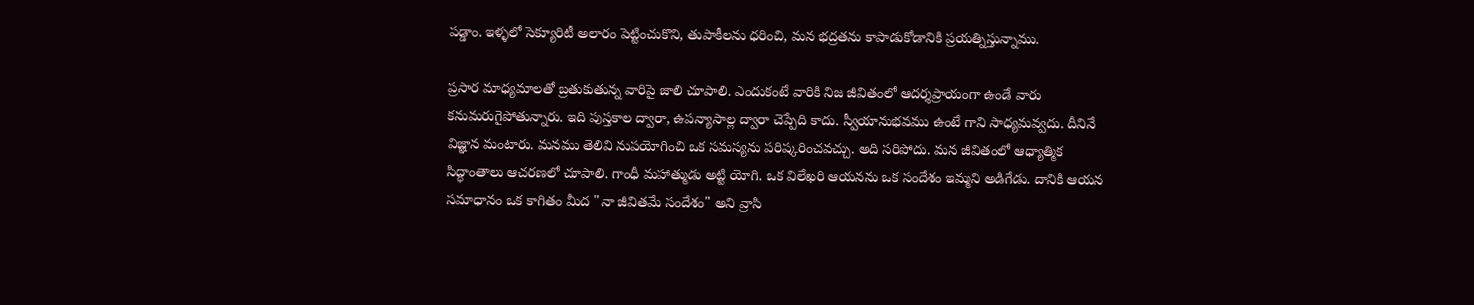పడ్డాం. ఇళ్ళలో సెక్యూరిటీ అలారం పెట్టించుకొని, తుపాకీలను ధరించి, మన భద్రతను కాపాడుకోడానికి ప్రయత్నిస్తున్నాము.

ప్రసార మాధ్యమాలతో బ్రతుకుతున్న వారిపై జాలి చూపాలి. ఎందుకంటే వారికి నిజ జీవితంలో ఆదర్శప్రాయంగా ఉండే వారు కనుమరుగైపోతున్నారు. ఇది పుస్తకాల ద్వారా, ఉపన్యాసాల్ల ద్వారా చెప్పేది కాదు. స్వీయానుభవము ఉంటే గాని సాధ్యమవ్వదు. దీనినే విజ్ఞాన మంటారు. మనము తెలివి నుపయోగించి ఒక సమస్యను పరిష్కరించవచ్చు. అది సరిపోదు. మన జీవితంలో ఆధ్యాత్మిక సిద్ధాంతాలు ఆచరణలో చూపాలి. గాంధీ మహాత్ముడు అట్టి యోగి. ఒక విలేఖరి ఆయనను ఒక సందేశం ఇమ్మని అడిగేడు. దానికి ఆయన సమాధానం ఒక కాగితం మీద "నా జీవితమే సందేశం" అని వ్రాసి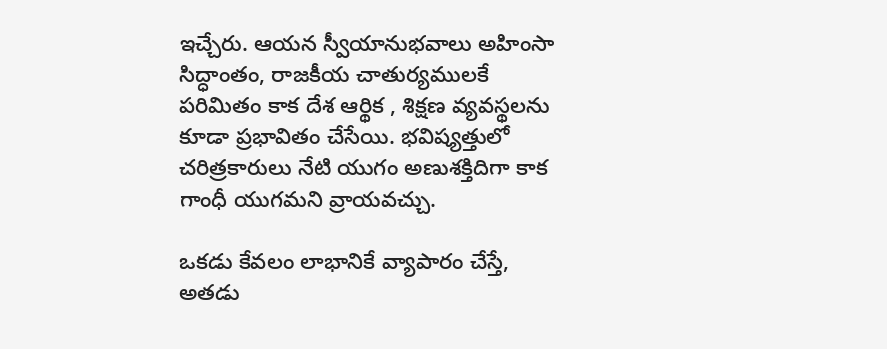ఇచ్చేరు. ఆయన స్వీయానుభవాలు అహింసా సిద్ధాంతం, రాజకీయ చాతుర్యములకే పరిమితం కాక దేశ ఆర్థిక , శిక్షణ వ్యవస్థలను కూడా ప్రభావితం చేసేయి. భవిష్యత్తులో చరిత్రకారులు నేటి యుగం అణుశక్తిదిగా కాక గాంధీ యుగమని వ్రాయవచ్చు.

ఒకడు కేవలం లాభానికే వ్యాపారం చేస్తే, అతడు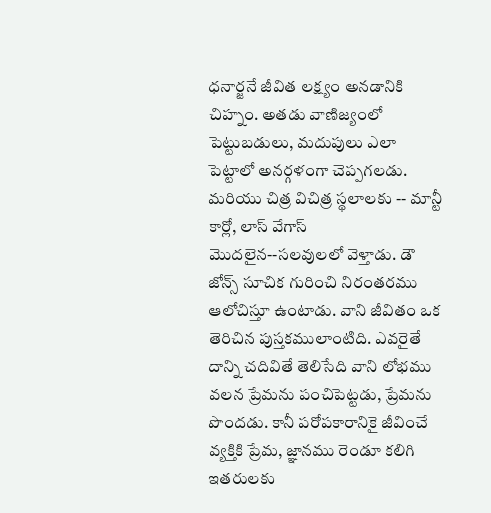ధనార్జనే జీవిత లక్ష్యం అనడానికి చిహ్నం. అతడు వాణిజ్యంలో పెట్టుబడులు, మదుపులు ఎలా పెట్టాలో అనర్గళంగా చెప్పగలడు. మరియు చిత్ర విచిత్ర స్థలాలకు -- మాన్టీ కార్లో, లాస్ వేగాస్ మొదలైన--సలవులలో వెళ్తాడు. డౌ జోన్స్ సూచిక గురించి నిరంతరము ఆలోచిస్తూ ఉంటాడు. వాని జీవితం ఒక తెరిచిన పుస్తకములాంటిది. ఎవరైతే దాన్ని చదివితే తెలిసేది వాని లోభము వలన ప్రేమను పంచిపెట్టడు, ప్రేమను పొందడు. కానీ పరోపకారానికై జీవించే వ్యక్తికి ప్రేమ, జ్ఞానము రెండూ కలిగి ఇతరులకు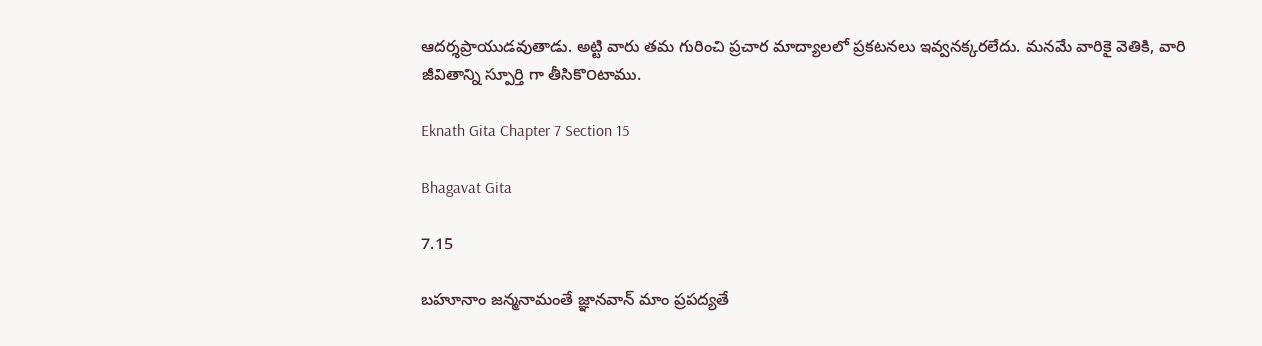ఆదర్శప్రాయుడవుతాడు. అట్టి వారు తమ గురించి ప్రచార మాద్యాలలో ప్రకటనలు ఇవ్వనక్కరలేదు. మనమే వారికై వెతికి, వారి జీవితాన్ని స్పూర్తి గా తీసికొ౦టాము.

Eknath Gita Chapter 7 Section 15

Bhagavat Gita

7.15

బహూనాం జన్మనామంతే జ్ఞానవాన్ మాం ప్రపద్యతే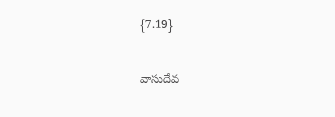{7.19}

వాసుదేవ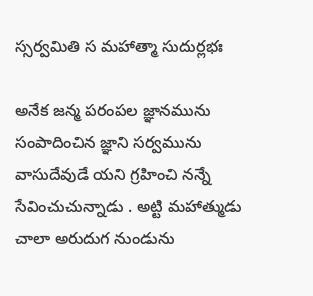స్సర్వమితి స మహాత్మా సుదుర్లభః

అనేక జన్మ పరంపల జ్ఞానమును సంపాదించిన జ్ఞాని సర్వమును వాసుదేవుడే యని గ్రహించి నన్నే సేవించుచున్నాడు . అట్టి మహాత్ముడు చాలా అరుదుగ నుండును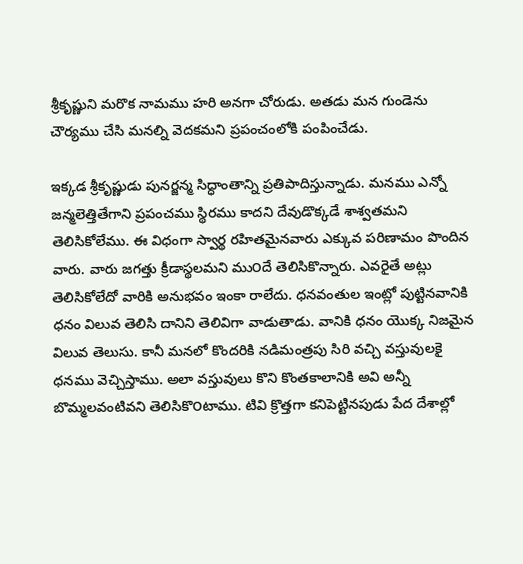శ్రీకృష్ణుని మరొక నామము హరి అనగా చోరుడు. అతడు మన గుండెను చౌర్యము చేసి మనల్ని వెదకమని ప్రపంచంలోకి పంపించేడు.

ఇక్కడ శ్రీకృష్ణుడు పునర్జన్మ సిద్ధాంతాన్ని ప్రతిపాదిస్తున్నాడు. మనము ఎన్నో జన్మలెత్తితేగాని ప్రపంచము స్థిరము కాదని దేవుడొక్కడే శాశ్వతమని తెలిసికోలేము. ఈ విధంగా స్వార్థ రహితమైనవారు ఎక్కువ పరిణామం పొందిన వారు. వారు జగత్తు క్రీడాస్థలమని ము౦దే తెలిసికొన్నారు. ఎవరైతే అట్లు తెలిసికోలేదో వారికి అనుభవం ఇంకా రాలేదు. ధనవంతుల ఇంట్లో పుట్టినవానికి ధనం విలువ తెలిసి దానిని తెలివిగా వాడుతాడు. వానికి ధనం యొక్క నిజమైన విలువ తెలుసు. కానీ మనలో కొందరికి నడిమంత్రపు సిరి వచ్చి వస్తువులకై ధనము వెచ్చిస్తాము. అలా వస్తువులు కొని కొంతకాలానికి అవి అన్నీ బొమ్మలవంటివని తెలిసికొ౦టాము. టివి క్రొత్తగా కనిపెట్టినపుడు పేద దేశాల్లో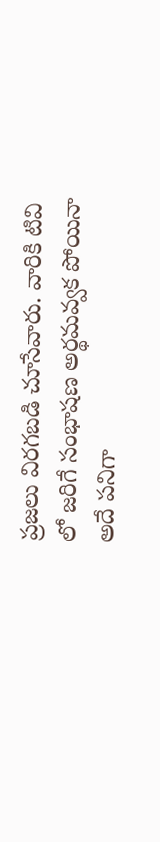ప్రజలు విరగబడి చూసేవారు. వారికి టివి లో జరిగే సంభాషణ అర్థమవ్వక పోయినా అదే పనిగా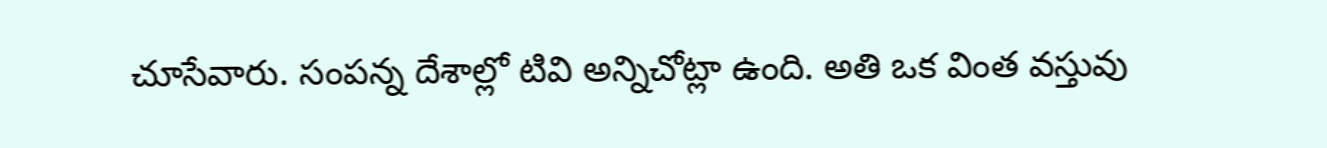చూసేవారు. సంపన్న దేశాల్లో టివి అన్నిచోట్లా ఉంది. అతి ఒక వింత వస్తువు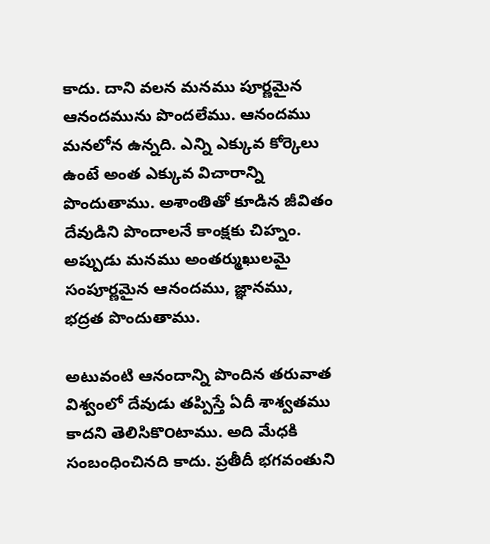కాదు. దాని వలన మనము పూర్ణమైన ఆనందమును పొందలేము. ఆనందము మనలోన ఉన్నది. ఎన్ని ఎక్కువ కోర్కెలు ఉంటే అంత ఎక్కువ విచారాన్ని పొందుతాము. అశాంతితో కూడిన జీవితం దేవుడిని పొందాలనే కాంక్షకు చిహ్నం. అప్పుడు మనము అంతర్ముఖులమై సంపూర్ణమైన ఆనందము, జ్ఞానము, భద్రత పొందుతాము.

అటువంటి ఆనందాన్ని పొందిన తరువాత విశ్వంలో దేవుడు తప్పిస్తే ఏదీ శాశ్వతము కాదని తెలిసికొ౦టాము. అది మేధకి సంబంధించినది కాదు. ప్రతీదీ భగవంతుని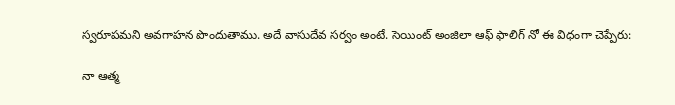స్వరూపమని అవగాహన పొందుతాము. అదే వాసుదేవ సర్వం అంటే. సెయింట్ అంజిలా ఆఫ్ ఫాలిగ్ నో ఈ విధంగా చెప్పేరు:

నా ఆత్మ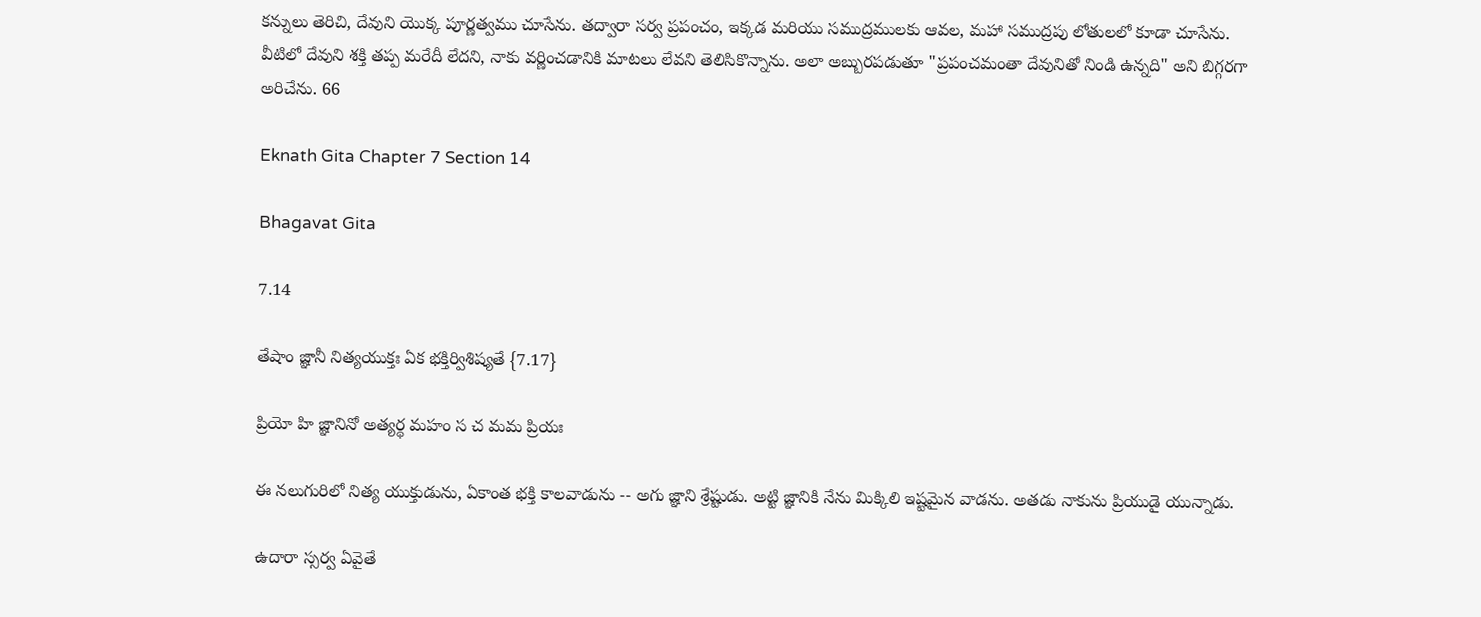కన్నులు తెరిచి, దేవుని యొక్క పూర్ణత్వము చూసేను. తద్వారా సర్వ ప్రపంచం, ఇక్కడ మరియు సముద్రములకు ఆవల, మహా సముద్రపు లోతులలో కూడా చూసేను. వీటిలో దేవుని శక్తి తప్ప మరేదీ లేదని, నాకు వర్ణించడానికి మాటలు లేవని తెలిసికొన్నాను. అలా అబ్బురపడుతూ "ప్రపంచమంతా దేవునితో నిండి ఉన్నది" అని బిగ్గరగా అరిచేను. 66

Eknath Gita Chapter 7 Section 14

Bhagavat Gita

7.14

తేషాం జ్ఞానీ నిత్యయుక్తః ఏక భక్తిర్విశిష్యతే {7.17}

ప్రియో హి జ్ఞానినో అత్యర్థ మహం స చ మమ ప్రియః

ఈ నలుగురిలో నిత్య యుక్తుడును, ఏకాంత భక్తి కాలవాడును -- అగు జ్ఞాని శ్రేష్టుడు. అట్టి జ్ఞానికి నేను మిక్కిలి ఇష్టమైన వాడను. అతడు నాకును ప్రియుడై యున్నాడు.

ఉదారా స్సర్వ ఏవైతే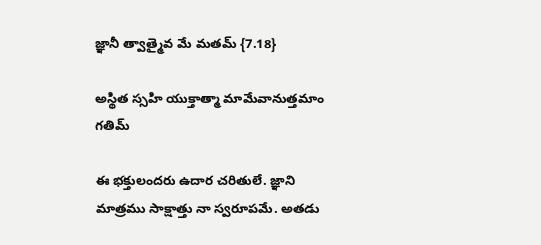జ్ఞానీ త్వాత్మైవ మే మతమ్ {7.18}

అస్థిత స్సహి యుక్తాత్మా మామేవానుత్తమాం గతిమ్

ఈ భక్తులందరు ఉదార చరితులే. జ్ఞాని మాత్రము సాక్షాత్తు నా స్వరూపమే. అతడు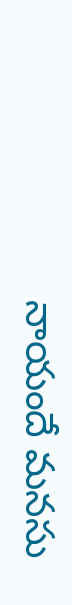నాయందే మనసు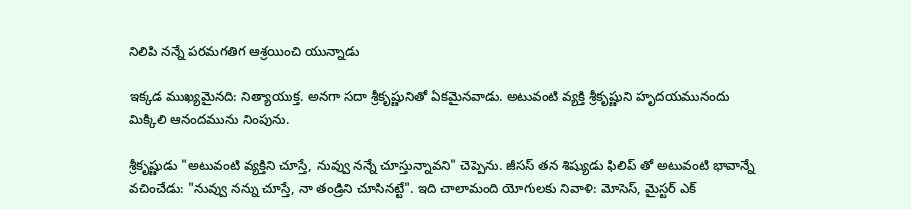నిలిపి నన్నే పరమగతిగ ఆశ్రయించి యున్నాడు

ఇక్కడ ముఖ్యమైనది: నిత్యాయుక్త. అనగా సదా శ్రీకృష్ణునితో ఏకమైనవాడు. అటువంటి వ్యక్తి శ్రీకృష్ణుని హృదయమునందు మిక్కిలి ఆనందమును నింపును.

శ్రీకృష్ణుడు "అటువంటి వ్యక్తిని చూస్తే, నువ్వు నన్నే చూస్తున్నావని" చెప్పెను. జీసస్ తన శిష్యుడు ఫిలిప్ తో అటువంటి భావాన్నే వచించేడు: "నువ్వు నన్ను చూస్తే, నా తండ్రిని చూసినట్టే". ఇది చాలామంది యోగులకు నివాళి: మోసెస్, మైస్టర్ ఎక్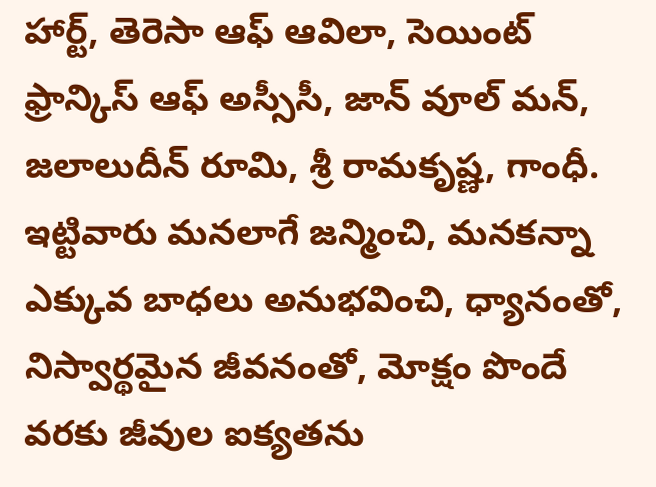హార్ట్, తెరెసా ఆఫ్ ఆవిలా, సెయింట్ ఫ్రాన్కిస్ ఆఫ్ అస్సీసీ, జాన్ వూల్ మన్, జలాలుదీన్ రూమి, శ్రీ రామకృష్ణ, గాంధీ. ఇట్టివారు మనలాగే జన్మించి, మనకన్నా ఎక్కువ బాధలు అనుభవించి, ధ్యానంతో, నిస్వార్థమైన జీవనంతో, మోక్షం పొందే వరకు జీవుల ఐక్యతను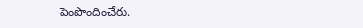పెంపొందించేరు.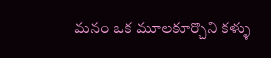మనం ఒక మూలకూర్చొని కళ్ళు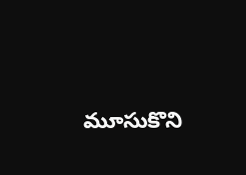మూసుకొని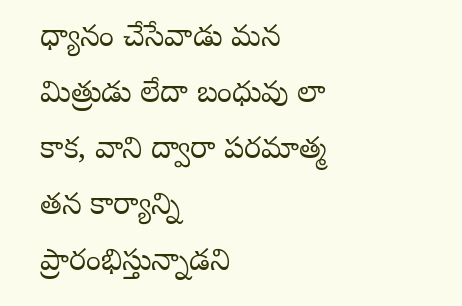ధ్యానం చేసేవాడు మన మిత్రుడు లేదా బంధువు లా కాక, వాని ద్వారా పరమాత్మ తన కార్యాన్ని ప్రారంభిస్తున్నాడని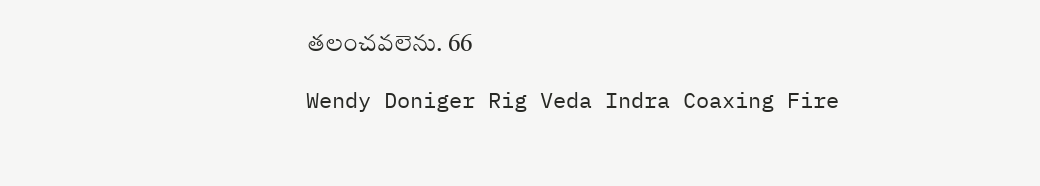తలంచవలెను. 66

Wendy Doniger Rig Veda Indra Coaxing Fire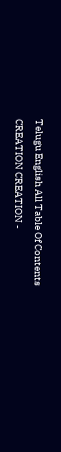Telugu English All Table Of Contents CREATION CREATION -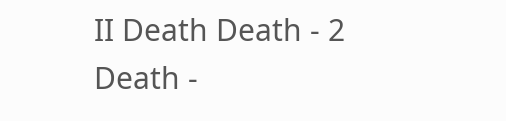II Death Death - 2 Death -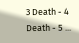3 Death - 4 Death - 5 ...